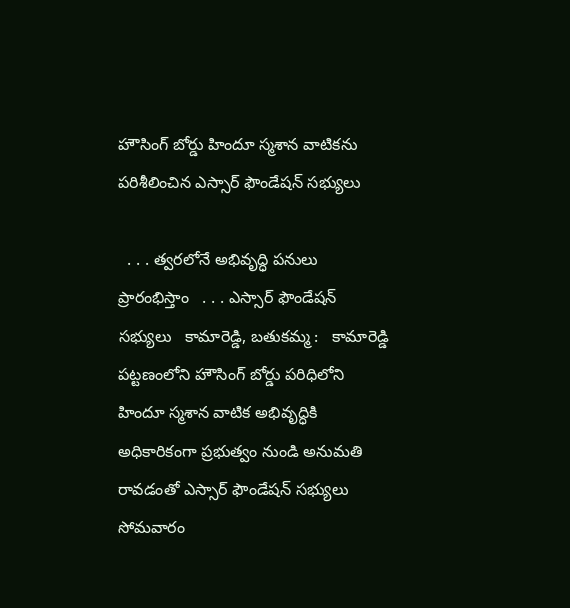హౌసింగ్ బోర్డు హిందూ స్మశాన వాటికను పరిశీలించిన ఎస్సార్ ఫౌండేషన్ సభ్యులు

  . . . త్వరలోనే అభివృద్ధి పనులు ప్రారంభిస్తాం   . . . ఎస్సార్ ఫౌండేషన్ సభ్యులు   కామారెడ్డి, బతుకమ్మ :   కామారెడ్డి పట్టణంలోని హౌసింగ్ బోర్డు పరిధిలోని హిందూ స్మశాన వాటిక అభివృద్ధికి అధికారికంగా ప్రభుత్వం నుండి అనుమతి రావడంతో ఎస్సార్ ఫౌండేషన్ సభ్యులు సోమవారం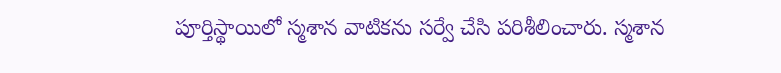పూర్తిస్థాయిలో స్మశాన వాటికను సర్వే చేసి పరిశీలించారు. స్మశాన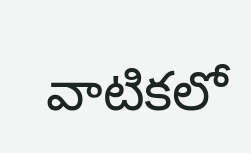వాటికలో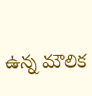ఉన్న మౌలిక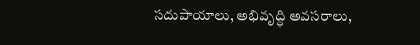సదుపాయాలు, అభివృద్ధి అవసరాలు,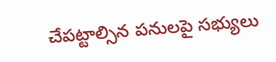చేపట్టాల్సిన పనులపై సభ్యులు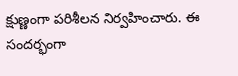క్షుణ్ణంగా పరిశీలన నిర్వహించారు. ఈ సందర్భంగా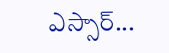ఎస్సార్...